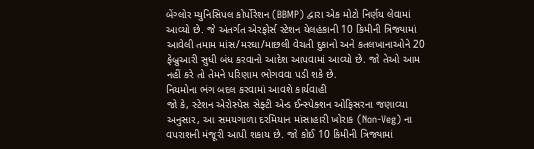બેંગ્લોર મ્યુનિસિપલ કોર્પોરેશન (BBMP) દ્વારા એક મોટો નિર્ણય લેવામાં આવ્યો છે. જે અંતર્ગત એરફોર્સ સ્ટેશન યેલહંકાની 10 કિમીની ત્રિજ્યામાં આવેલી તમામ માંસ/મરઘા/માછલી વેચતી દુકાનો અને કતલખાનાઓને 20 ફેબ્રુઆરી સુધી બંધ કરવાનો આદેશ આપવામાં આવ્યો છે. જો તેઓ આમ નહીં કરે તો તેમને પરિણામ ભોગવવા પડી શકે છે.
નિયમોના ભંગ બદલ કરવામાં આવશે કાર્યવાહી
જો કે, સ્ટેશન એરોસ્પેસ સેફ્ટી એન્ડ ઈન્સ્પેક્શન ઓફિસરના જણાવ્યા અનુસાર, આ સમયગાળા દરમિયાન માંસાહારી ખોરાક (Non-Veg) ના વપરાશની મંજૂરી આપી શકાય છે. જો કોઈ 10 કિમીની ત્રિજ્યામાં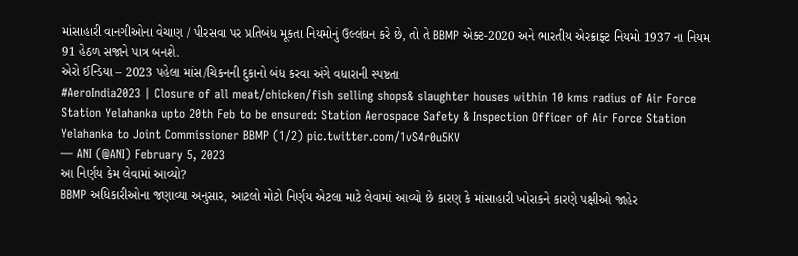માંસાહારી વાનગીઓના વેચાણ / પીરસવા પર પ્રતિબંધ મૂકતા નિયમોનું ઉલ્લંઘન કરે છે, તો તે BBMP એક્ટ-2020 અને ભારતીય એરક્રાફ્ટ નિયમો 1937 ના નિયમ 91 હેઠળ સજાને પાત્ર બનશે.
એરો ઈન્ડિયા – 2023 પહેલા માંસ/ચિકનની દુકાનો બંધ કરવા અંગે વધારાની સ્પષ્ટતા
#AeroIndia2023 | Closure of all meat/chicken/fish selling shops& slaughter houses within 10 kms radius of Air Force Station Yelahanka upto 20th Feb to be ensured: Station Aerospace Safety & Inspection Officer of Air Force Station Yelahanka to Joint Commissioner BBMP (1/2) pic.twitter.com/1vS4r0u5KV
— ANI (@ANI) February 5, 2023
આ નિર્ણય કેમ લેવામાં આવ્યો?
BBMP અધિકારીઓના જણાવ્યા અનુસાર, આટલો મોટો નિર્ણય એટલા માટે લેવામાં આવ્યો છે કારણ કે માંસાહારી ખોરાકને કારણે પક્ષીઓ જાહેર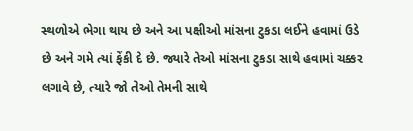સ્થળોએ ભેગા થાય છે અને આ પક્ષીઓ માંસના ટુકડા લઈને હવામાં ઉડે છે અને ગમે ત્યાં ફેંકી દે છે. જ્યારે તેઓ માંસના ટુકડા સાથે હવામાં ચક્કર લગાવે છે, ત્યારે જો તેઓ તેમની સાથે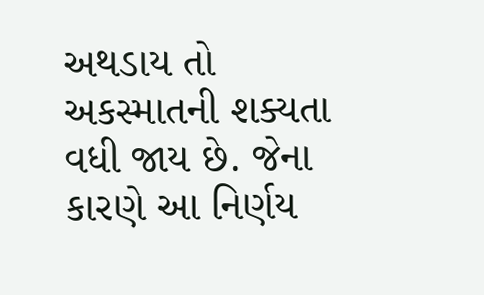અથડાય તો અકસ્માતની શક્યતા વધી જાય છે. જેના કારણે આ નિર્ણય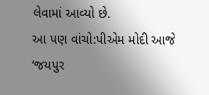લેવામાં આવ્યો છે.
આ પણ વાંચો:પીએમ મોદી આજે ‘જયપુર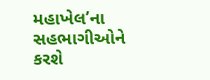મહાખેલ’ના સહભાગીઓને કરશે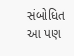સંબોધિત
આ પણ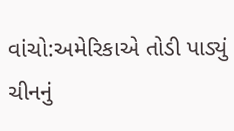વાંચો:અમેરિકાએ તોડી પાડ્યું ચીનનું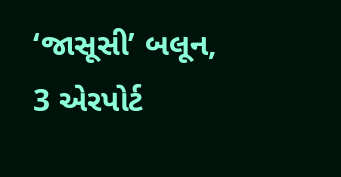‘જાસૂસી’ બલૂન, 3 એરપોર્ટ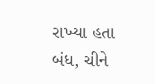રાખ્યા હતા બંધ, ચીને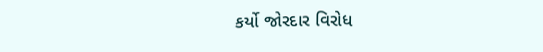કર્યો જોરદાર વિરોધ